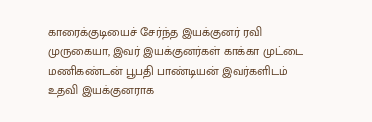காரைக்குடியைச் சேர்ந்த இயக்குனர் ரவி முருகையா, இவர் இயக்குனர்கள் காக்கா முட்டை மணிகண்டன் பூபதி பாண்டியன் இவர்களிடம் உதவி இயக்குனராக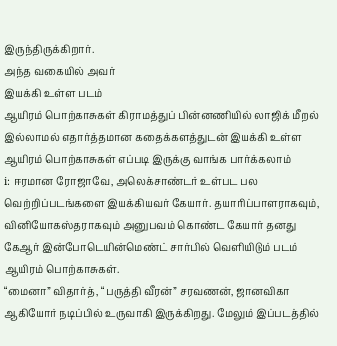இருந்திருக்கிறார்.
அந்த வகையில் அவர்
இயக்கி உள்ள படம்
ஆயிரம் பொற்காசுகள் கிராமத்துப் பின்னணியில் லாஜிக் மீறல் இல்லாமல் எதார்த்தமான கதைக்களத்துடன் இயக்கி உள்ள ஆயிரம் பொற்காசுகள் எப்படி இருக்கு வாங்க பார்க்கலாம்
i: ஈரமான ரோஜாவே, அலெக்சாண்டர் உள்பட பல வெற்றிப்படங்களை இயக்கியவர் கேயார். தயாரிப்பாளராகவும், வினியோகஸ்தராகவும் அனுபவம் கொண்ட கேயார் தனது கேஆர் இன்போடெயின்மெண்ட் சார்பில் வெளியிடும் படம் ஆயிரம் பொற்காசுகள்.
“மைனா” விதார்த், “பருத்தி வீரன்” சரவணன், ஜானவிகா ஆகியோர் நடிப்பில் உருவாகி இருக்கிறது. மேலும் இப்படத்தில்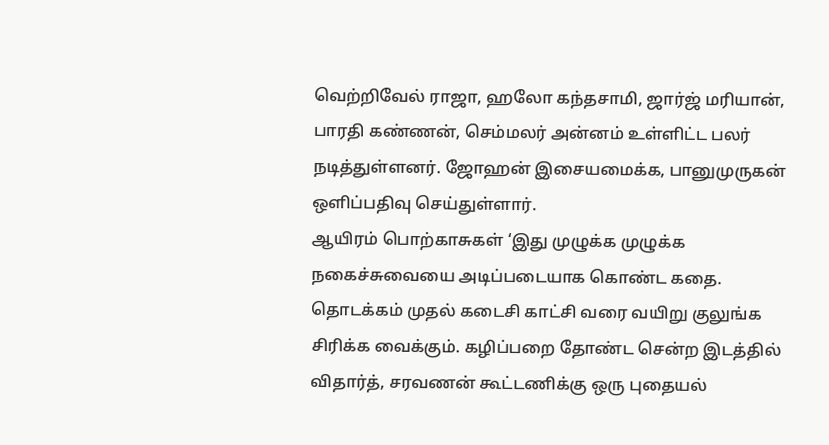வெற்றிவேல் ராஜா, ஹலோ கந்தசாமி, ஜார்ஜ் மரியான், பாரதி கண்ணன், செம்மலர் அன்னம் உள்ளிட்ட பலர் நடித்துள்ளனர். ஜோஹன் இசையமைக்க, பானுமுருகன் ஒளிப்பதிவு செய்துள்ளார்.
ஆயிரம் பொற்காசுகள் ‘இது முழுக்க முழுக்க நகைச்சுவையை அடிப்படையாக கொண்ட கதை. தொடக்கம் முதல் கடைசி காட்சி வரை வயிறு குலுங்க சிரிக்க வைக்கும். கழிப்பறை தோண்ட சென்ற இடத்தில் விதார்த், சரவணன் கூட்டணிக்கு ஒரு புதையல்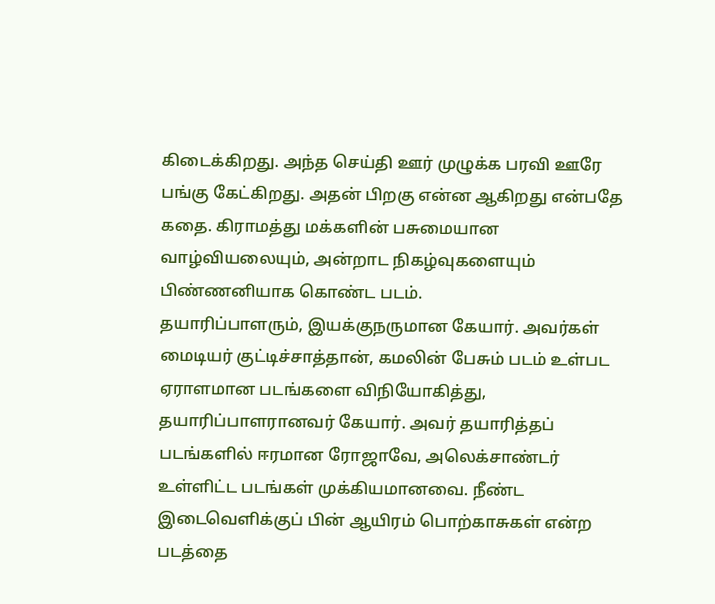கிடைக்கிறது. அந்த செய்தி ஊர் முழுக்க பரவி ஊரே பங்கு கேட்கிறது. அதன் பிறகு என்ன ஆகிறது என்பதே கதை. கிராமத்து மக்களின் பசுமையான வாழ்வியலையும், அன்றாட நிகழ்வுகளையும் பிண்ணனியாக கொண்ட படம்.
தயாரிப்பாளரும், இயக்குநருமான கேயார். அவர்கள்
மைடியர் குட்டிச்சாத்தான், கமலின் பேசும் படம் உள்பட ஏராளமான படங்களை விநியோகித்து, தயாரிப்பாளரானவர் கேயார். அவர் தயாரித்தப் படங்களில் ஈரமான ரோஜாவே, அலெக்சாண்டர் உள்ளிட்ட படங்கள் முக்கியமானவை. நீண்ட இடைவெளிக்குப் பின் ஆயிரம் பொற்காசுகள் என்ற படத்தை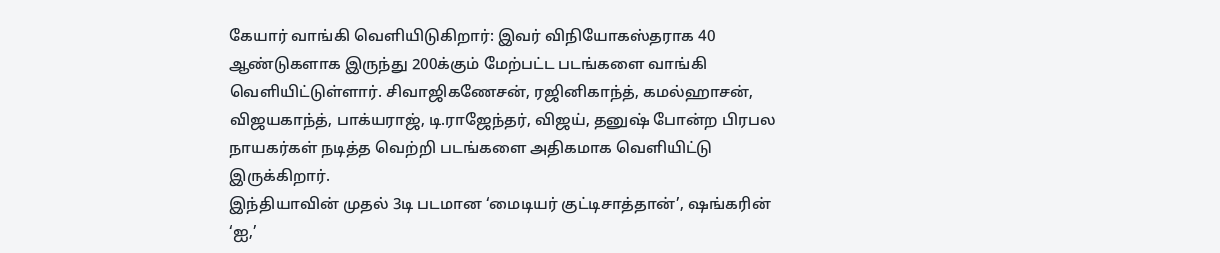கேயார் வாங்கி வெளியிடுகிறார்: இவர் விநியோகஸ்தராக 40 ஆண்டுகளாக இருந்து 200க்கும் மேற்பட்ட படங்களை வாங்கி வெளியிட்டுள்ளார். சிவாஜிகணேசன், ரஜினிகாந்த், கமல்ஹாசன், விஜயகாந்த், பாக்யராஜ், டி.ராஜேந்தர், விஜய், தனுஷ் போன்ற பிரபல நாயகர்கள் நடித்த வெற்றி படங்களை அதிகமாக வெளியிட்டு இருக்கிறார்.
இந்தியாவின் முதல் 3டி படமான ‘மைடியர் குட்டிசாத்தான்’, ஷங்கரின் ‘ஐ,’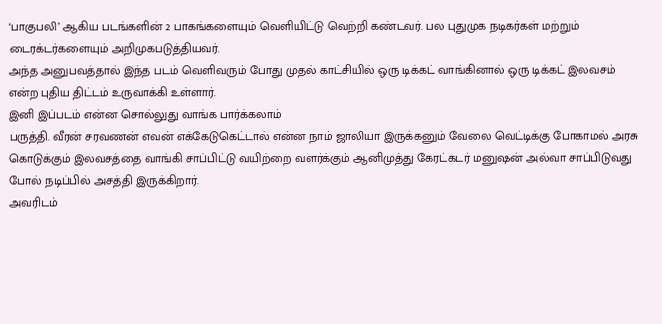‘பாகுபலி’ ஆகிய படங்களின் 2 பாகங்களையும் வெளியிட்டு வெற்றி கண்டவர். பல புதுமுக நடிகர்கள் மற்றும் டைரக்டர்களையும் அறிமுகபடுத்தியவர்.
அந்த அனுபவத்தால் இந்த படம் வெளிவரும் போது முதல் காட்சியில் ஒரு டிக்கட் வாங்கினால் ஒரு டிக்கட் இலவசம் என்ற புதிய திட்டம் உருவாக்கி உள்ளார்.
இனி இப்படம் என்ன சொல்லுது வாங்க பார்க்கலாம்
பருத்தி. வீரன் சரவணன் எவன் எக்கேடுகெட்டால் என்ன நாம் ஜாலியா இருக்கனும் வேலை வெட்டிக்கு போகாமல் அரசு கொடுக்கும் இலவசத்தை வாங்கி சாப்பிட்டு வயிற்றை வளர்க்கும் ஆனிமுத்து கேரட்கடர் மனுஷன் அல்வா சாப்பிடுவது போல் நடிப்பில் அசத்தி இருக்கிறார்.
அவரிடம்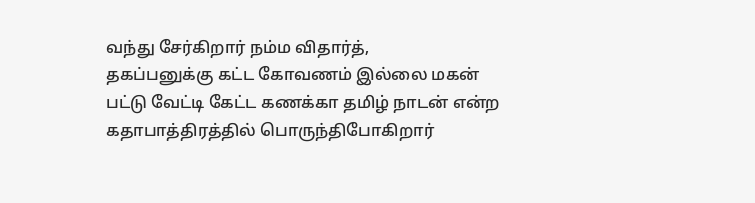வந்து சேர்கிறார் நம்ம விதார்த்,
தகப்பனுக்கு கட்ட கோவணம் இல்லை மகன் பட்டு வேட்டி கேட்ட கணக்கா தமிழ் நாடன் என்ற கதாபாத்திரத்தில் பொருந்திபோகிறார்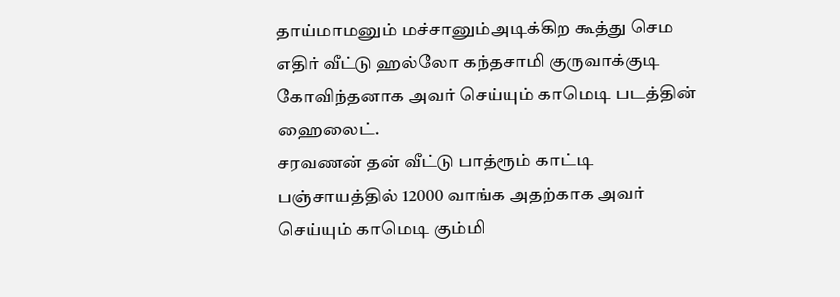தாய்மாமனும் மச்சானும்அடிக்கிற கூத்து செம
எதிர் வீட்டு ஹல்லோ கந்தசாமி குருவாக்குடி கோவிந்தனாக அவர் செய்யும் காமெடி படத்தின் ஹைலைட்.
சரவணன் தன் வீட்டு பாத்ரூம் காட்டி பஞ்சாயத்தில் 12000 வாங்க அதற்காக அவர் செய்யும் காமெடி கும்மி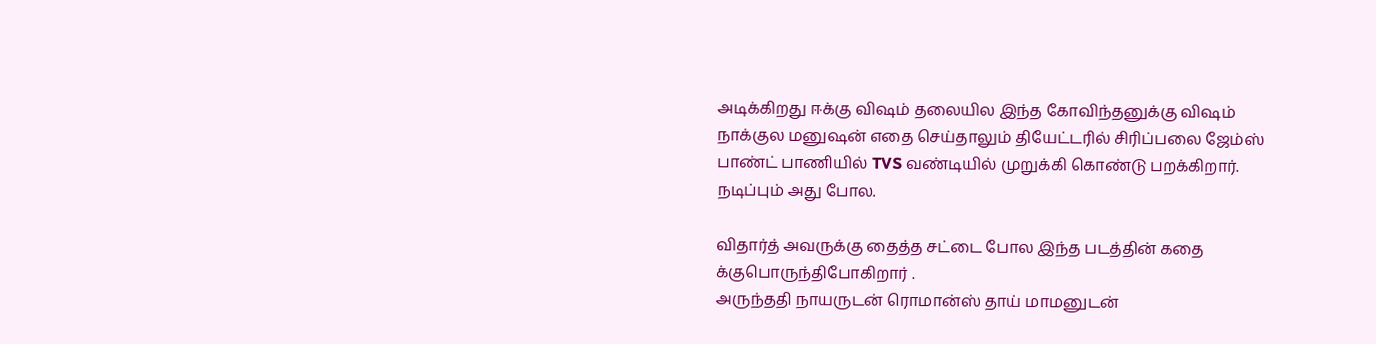அடிக்கிறது ஈக்கு விஷம் தலையில இந்த கோவிந்தனுக்கு விஷம் நாக்குல மனுஷன் எதை செய்தாலும் தியேட்டரில் சிரிப்பலை ஜேம்ஸ் பாண்ட் பாணியில் TVS வண்டியில் முறுக்கி கொண்டு பறக்கிறார். நடிப்பும் அது போல.

விதார்த் அவருக்கு தைத்த சட்டை போல இந்த படத்தின் கதை க்குபொருந்திபோகிறார் .
அருந்ததி நாயருடன் ரொமான்ஸ் தாய் மாமனுடன்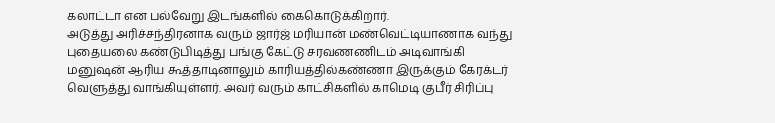கலாட்டா என பல்வேறு இடங்களில் கைகொடுக்கிறார்.
அடுத்து அரிச்சந்திரனாக வரும் ஜார்ஜ் மரியான் மண்வெட்டியாணாக வந்து புதையலை கண்டுபிடித்து பங்கு கேட்டு சரவணணிடம் அடிவாங்கி மனுஷன் ஆரிய கூத்தாடினாலும் காரியத்தில்கண்ணா இருக்கும் கேரக்டர் வெளுத்து வாங்கியுள்ளர். அவர் வரும் காட்சிகளில் காமெடி குபீர் சிரிப்பு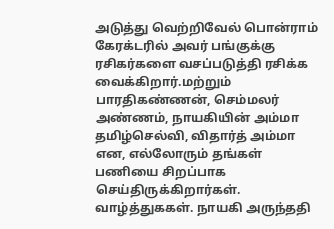அடுத்து வெற்றிவேல் பொன்ராம் கேரக்டரில் அவர் பங்குக்கு ரசிகர்களை வசப்படுத்தி ரசிக்க வைக்கிறார்.மற்றும் பாரதிகண்ணன், செம்மலர் அண்ணம், நாயகியின் அம்மா தமிழ்செல்வி, விதார்த் அம்மா என, எல்லோரும் தங்கள் பணியை சிறப்பாக செய்திருக்கிறார்கள். வாழ்த்துககள். நாயகி அருந்ததி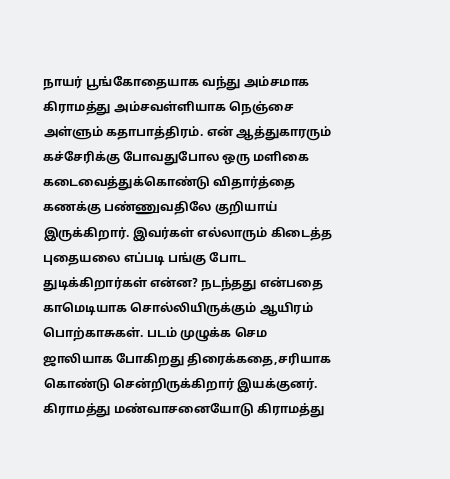நாயர் பூங்கோதையாக வந்து அம்சமாக கிராமத்து அம்சவள்ளியாக நெஞ்சை அள்ளும் கதாபாத்திரம். என் ஆத்துகாரரும் கச்சேரிக்கு போவதுபோல ஒரு மளிகை கடைவைத்துக்கொண்டு விதார்த்தை கணக்கு பண்ணுவதிலே குறியாய் இருக்கிறார். இவர்கள் எல்லாரும் கிடைத்த புதையலை எப்படி பங்கு போட துடிக்கிறார்கள் என்ன? நடந்தது என்பதை காமெடியாக சொல்லியிருக்கும் ஆயிரம் பொற்காசுகள். படம் முழுக்க செம ஜாலியாக போகிறது திரைக்கதை,சரியாக கொண்டு சென்றிருக்கிறார் இயக்குனர். கிராமத்து மண்வாசனையோடு கிராமத்து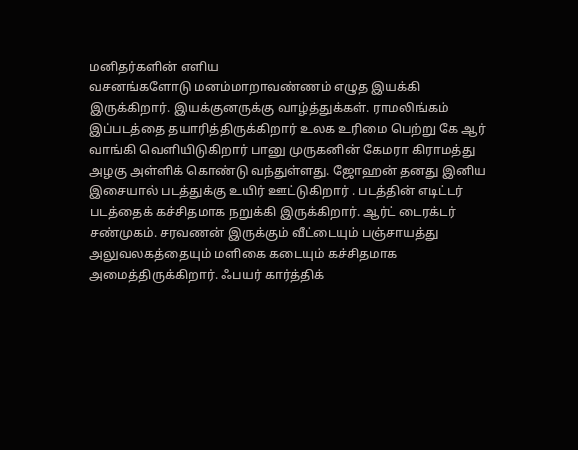மனிதர்களின் எளிய
வசனங்களோடு மனம்மாறாவண்ணம் எழுத இயக்கி இருக்கிறார். இயக்குனருக்கு வாழ்த்துக்கள். ராமலிங்கம் இப்படத்தை தயாரித்திருக்கிறார் உலக உரிமை பெற்று கே ஆர் வாங்கி வெளியிடுகிறார் பானு முருகனின் கேமரா கிராமத்து அழகு அள்ளிக் கொண்டு வந்துள்ளது. ஜோஹன் தனது இனிய இசையால் படத்துக்கு உயிர் ஊட்டுகிறார் . படத்தின் எடிட்டர் படத்தைக் கச்சிதமாக நறுக்கி இருக்கிறார். ஆர்ட் டைரக்டர் சண்முகம். சரவணன் இருக்கும் வீட்டையும் பஞ்சாயத்து அலுவலகத்தையும் மளிகை கடையும் கச்சிதமாக அமைத்திருக்கிறார். ஃபயர் கார்த்திக்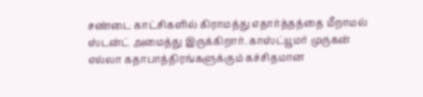சண்டை காட்சிகளில் கிராமத்து எதார்த்தத்தை மீறாமல் ஸ்டன்ட் அமைத்து இருக்கிறார். காஸ்ட்யூமர் முருகன்
எல்லா கதாபாத்திரங்களுக்கும் கச்சிதமான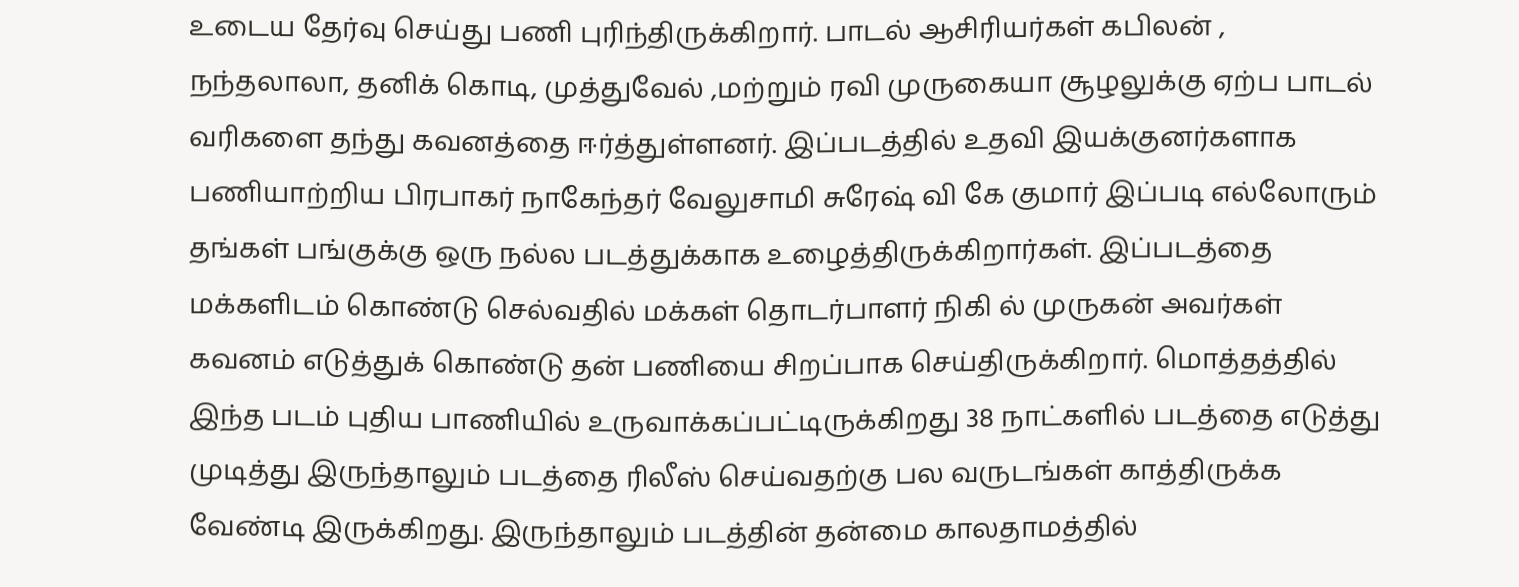உடைய தேர்வு செய்து பணி புரிந்திருக்கிறார். பாடல் ஆசிரியர்கள் கபிலன் , நந்தலாலா, தனிக் கொடி, முத்துவேல் ,மற்றும் ரவி முருகையா சூழலுக்கு ஏற்ப பாடல் வரிகளை தந்து கவனத்தை ஈர்த்துள்ளனர். இப்படத்தில் உதவி இயக்குனர்களாக பணியாற்றிய பிரபாகர் நாகேந்தர் வேலுசாமி சுரேஷ் வி கே குமார் இப்படி எல்லோரும் தங்கள் பங்குக்கு ஒரு நல்ல படத்துக்காக உழைத்திருக்கிறார்கள். இப்படத்தை மக்களிடம் கொண்டு செல்வதில் மக்கள் தொடர்பாளர் நிகி ல் முருகன் அவர்கள் கவனம் எடுத்துக் கொண்டு தன் பணியை சிறப்பாக செய்திருக்கிறார். மொத்தத்தில் இந்த படம் புதிய பாணியில் உருவாக்கப்பட்டிருக்கிறது 38 நாட்களில் படத்தை எடுத்து முடித்து இருந்தாலும் படத்தை ரிலீஸ் செய்வதற்கு பல வருடங்கள் காத்திருக்க வேண்டி இருக்கிறது. இருந்தாலும் படத்தின் தன்மை காலதாமத்தில்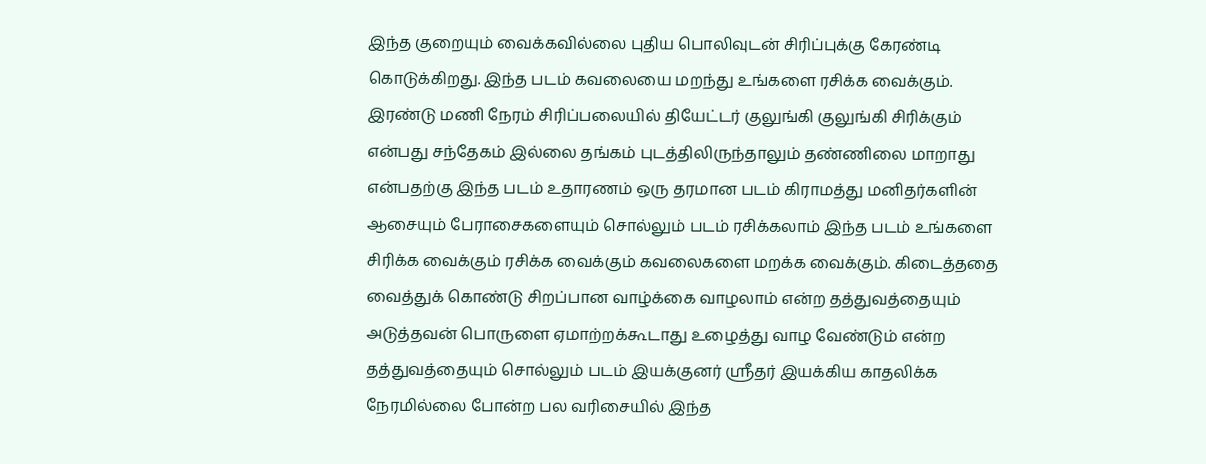இந்த குறையும் வைக்கவில்லை புதிய பொலிவுடன் சிரிப்புக்கு கேரண்டி கொடுக்கிறது. இந்த படம் கவலையை மறந்து உங்களை ரசிக்க வைக்கும். இரண்டு மணி நேரம் சிரிப்பலையில் தியேட்டர் குலுங்கி குலுங்கி சிரிக்கும் என்பது சந்தேகம் இல்லை தங்கம் புடத்திலிருந்தாலும் தண்ணிலை மாறாது என்பதற்கு இந்த படம் உதாரணம் ஒரு தரமான படம் கிராமத்து மனிதர்களின் ஆசையும் பேராசைகளையும் சொல்லும் படம் ரசிக்கலாம் இந்த படம் உங்களை சிரிக்க வைக்கும் ரசிக்க வைக்கும் கவலைகளை மறக்க வைக்கும். கிடைத்ததை வைத்துக் கொண்டு சிறப்பான வாழ்க்கை வாழலாம் என்ற தத்துவத்தையும் அடுத்தவன் பொருளை ஏமாற்றக்கூடாது உழைத்து வாழ வேண்டும் என்ற தத்துவத்தையும் சொல்லும் படம் இயக்குனர் ஸ்ரீதர் இயக்கிய காதலிக்க நேரமில்லை போன்ற பல வரிசையில் இந்த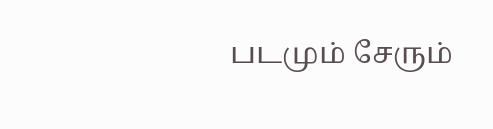படமும் சேரும்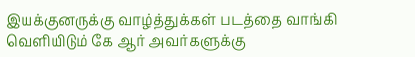இயக்குனருக்கு வாழ்த்துக்கள் படத்தை வாங்கி வெளியிடும் கே ஆர் அவர்களுக்கு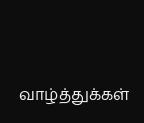வாழ்த்துக்கள்